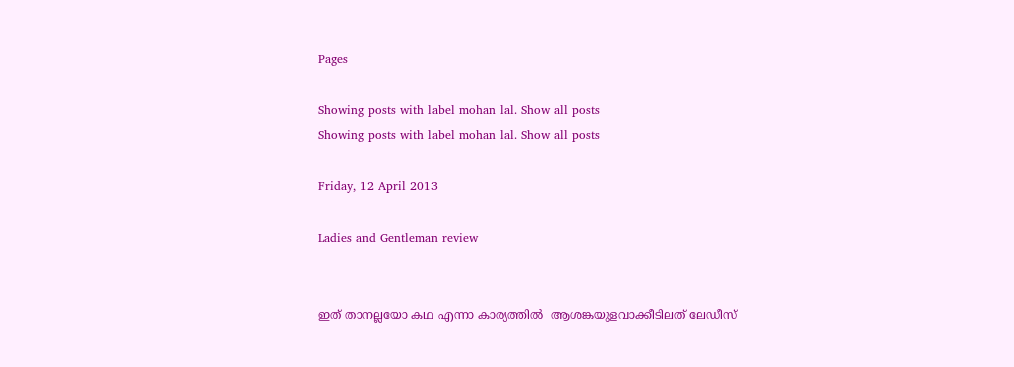Pages

Showing posts with label mohan lal. Show all posts
Showing posts with label mohan lal. Show all posts

Friday, 12 April 2013

Ladies and Gentleman review


ഇത് താനല്ലയോ കഥ എന്നാ കാര്യത്തിൽ  ആശങ്കയുളവാക്കീടിലത് ലേഡീസ്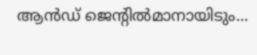ആൻഡ് ജെന്റിൽമാനായിടും...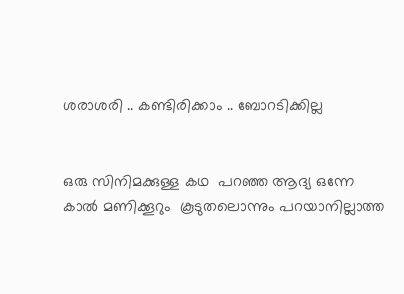ശരാശരി .. കണ്ടിരിക്കാം .. ബോറടിക്കില്ല


ഒരു സിനിമക്കുള്ള കഥ  പറഞ്ഞ ആദ്യ ഒന്നേ കാൽ മണിക്കൂറും  കൂടുതലൊന്നും പറയാനില്ലാത്ത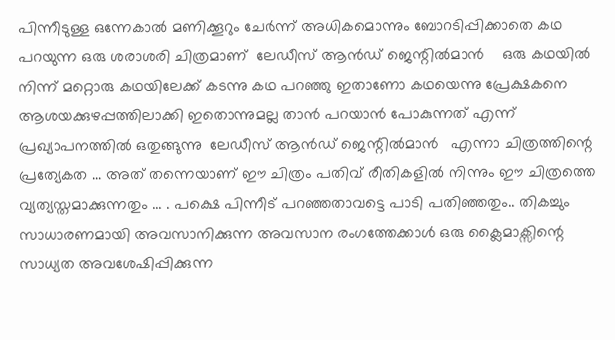പിന്നീടുള്ള ഒന്നേകാൽ മണിക്കൂറും ചേർന്ന് അധികമൊന്നും ബോറടിപ്പിക്കാതെ കഥ പറയുന്ന ഒരു ശരാശരി ചിത്രമാണ്  ലേഡീസ് ആൻഡ് ജെന്റിൽമാൻ    ഒരു കഥയിൽ നിന്ന് മറ്റൊരു കഥയിലേക്ക് കടന്നു കഥ പറഞ്ഞു ഇതാണോ കഥയെന്നു പ്രേക്ഷകനെ ആശയക്കുഴപ്പത്തിലാക്കി ഇതൊന്നുമല്ല താൻ പറയാൻ പോകുന്നത് എന്ന് പ്രഖ്യാപനത്തിൽ ഒതുങ്ങുന്നു  ലേഡീസ് ആൻഡ് ജെന്റിൽമാൻ   എന്നാ ചിത്രത്തിന്റെ പ്രത്യേകത ... അത് തന്നെയാണ് ഈ ചിത്രം പതിവ് രീതികളിൽ നിന്നും ഈ ചിത്രത്തെ വ്യത്യസ്തമാക്കുന്നതും ... . പക്ഷെ പിന്നീട് പറഞ്ഞതാവട്ടെ പാടി പതിഞ്ഞതും.. തികച്ചും സാധാരണമായി അവസാനിക്കുന്ന അവസാന രംഗത്തേക്കാൾ ഒരു ക്ലൈമാക്സിന്റെ സാധ്യത അവശേഷിപ്പിക്കുന്ന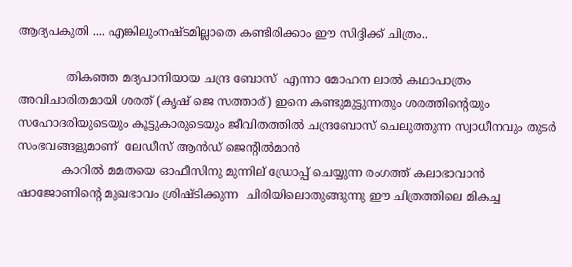ആദ്യപകുതി .... എങ്കിലുംനഷ്ടമില്ലാതെ കണ്ടിരിക്കാം ഈ സിദ്ദിക്ക് ചിത്രം..

             തികഞ്ഞ മദ്യപാനിയായ ചന്ദ്ര ബോസ്  എന്നാ മോഹന ലാൽ കഥാപാത്രം അവിചാരിതമായി ശരത് (കൃഷ്‌ ജെ സത്താര്) ഇനെ കണ്ടുമുട്ടുന്നതും ശരത്തിന്റെയും സഹോദരിയുടെയും കൂട്ടുകാരുടെയും ജീവിതത്തിൽ ചന്ദ്രബോസ് ചെലുത്തുന്ന സ്വാധീനവും തുടർ  സംഭവങ്ങളുമാണ്  ലേഡീസ് ആൻഡ് ജെന്റിൽമാൻ
            കാറിൽ മമതയെ ഓഫീസിനു മുന്നില് ഡ്രോപ്പ് ചെയ്യുന്ന രംഗത്ത് കലാഭാവാൻ ഷാജോണിന്റെ മുഖഭാവം ശ്രിഷ്ടിക്കുന്ന  ചിരിയിലൊതുങ്ങുന്നു ഈ ചിത്രത്തിലെ മികച്ച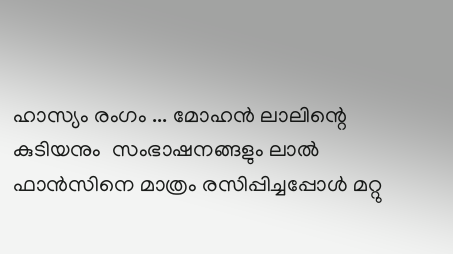ഹാസ്യം രംഗം ... മോഹൻ ലാലിന്റെ കുടിയനും  സംഭാഷനങ്ങളും ലാൽ ഫാൻസിനെ മാത്രം രസിപ്പിച്ചപ്പോൾ മറ്റു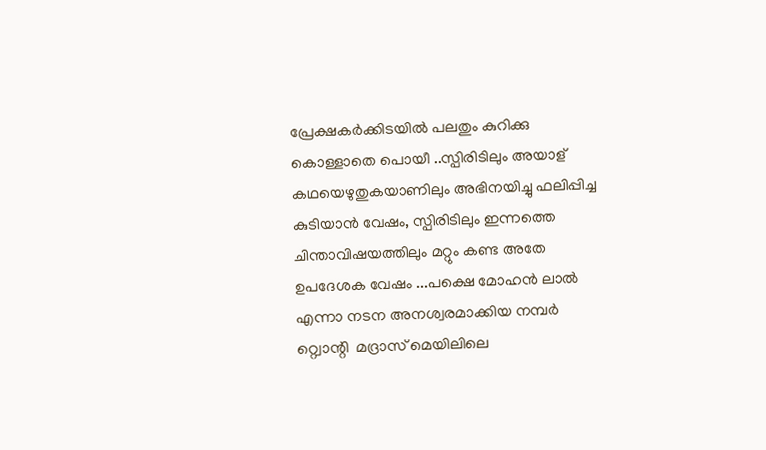പ്രേക്ഷകർക്കിടയിൽ പലതും കുറിക്കു കൊള്ളാതെ പൊയീ ..സ്പിരിടിലും അയാള് കഥയെഴുതുകയാണിലും അഭിനയിച്ചു ഫലിപ്പിച്ച കുടിയാൻ വേഷം, സ്പിരിടിലും ഇന്നത്തെ ചിന്താവിഷയത്തിലും മറ്റും കണ്ട അതേ  ഉപദേശക വേഷം ...പക്ഷെ മോഹൻ ലാൽ എന്നാ നടന അനശ്വരമാക്കിയ നമ്പർ  റ്റ്വൊന്റി  മദ്രാസ് മെയിലിലെ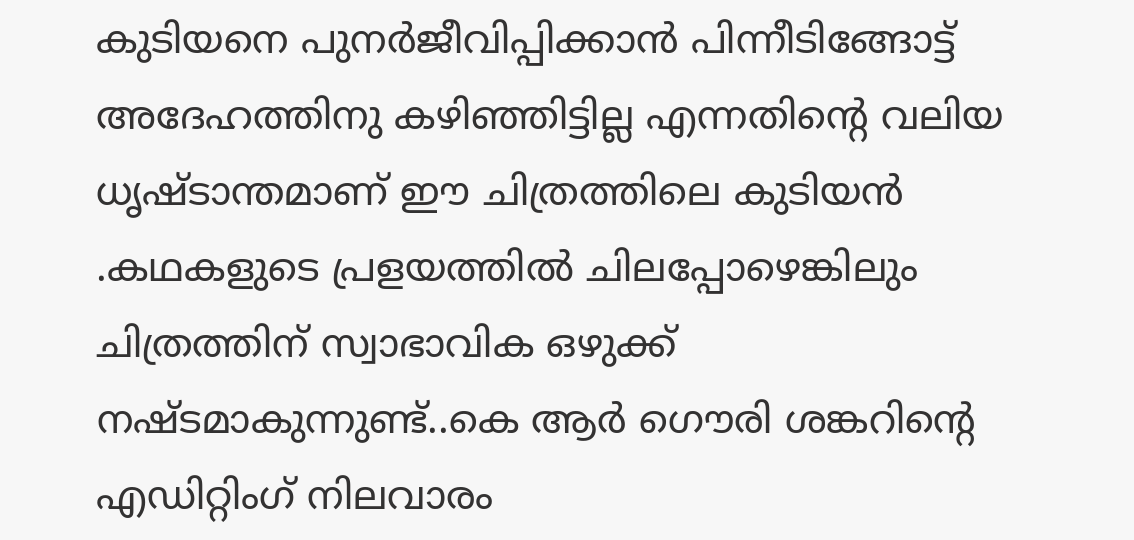കുടിയനെ പുനർജീവിപ്പിക്കാൻ പിന്നീടിങ്ങോട്ട്‌ അദേഹത്തിനു കഴിഞ്ഞിട്ടില്ല എന്നതിന്റെ വലിയ ധൃഷ്ടാന്തമാണ് ഈ ചിത്രത്തിലെ കുടിയൻ .കഥകളുടെ പ്രളയത്തിൽ ചിലപ്പോഴെങ്കിലും ചിത്രത്തിന് സ്വാഭാവിക ഒഴുക്ക് നഷ്ടമാകുന്നുണ്ട്..കെ ആർ ഗൌരി ശങ്കറിന്റെ എഡിറ്റിംഗ് നിലവാരം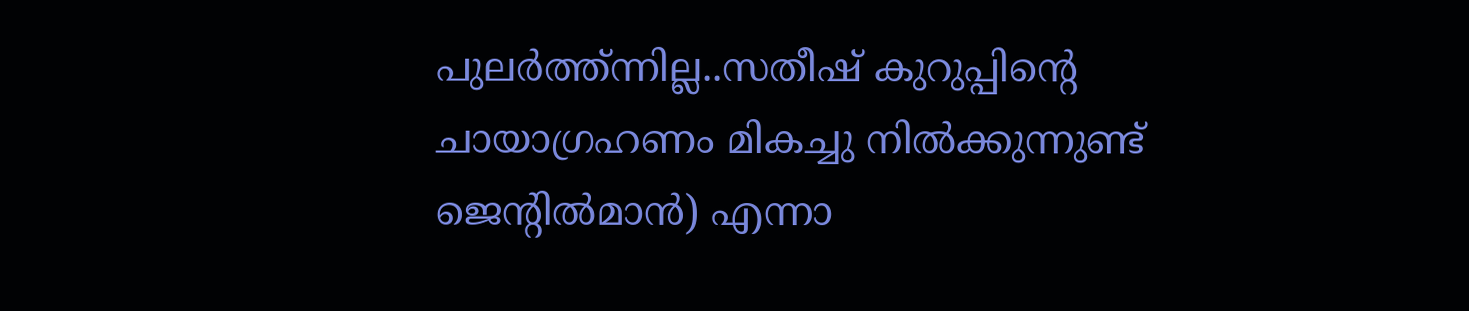പുലർത്ത്ന്നില്ല..സതീഷ്‌ കുറുപ്പിന്റെ ചായാഗ്രഹണം മികച്ചു നിൽക്കുന്നുണ്ട്   ജെന്‍റില്‍മാന്‍) എന്നാ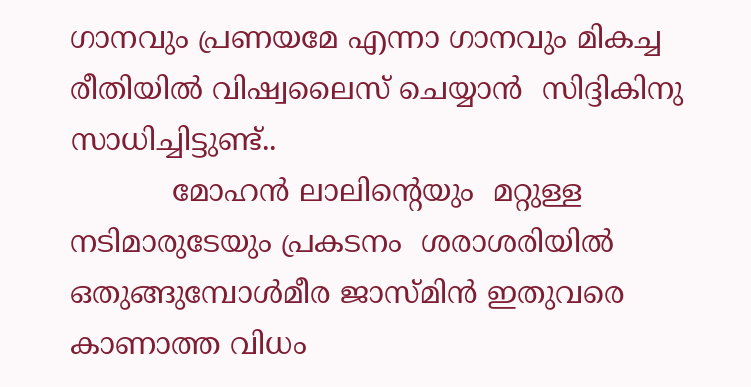ഗാനവും പ്രണയമേ എന്നാ ഗാനവും മികച്ച രീതിയിൽ വിഷ്വലൈസ് ചെയ്യാൻ  സിദ്ദികിനു സാധിച്ചിട്ടുണ്ട്..
           മോഹൻ ലാലിന്റെയും  മറ്റുള്ള നടിമാരുടേയും പ്രകടനം  ശരാശരിയിൽ ഒതുങ്ങുമ്പോൾമീര ജാസ്മിൻ ഇതുവരെ കാണാത്ത വിധം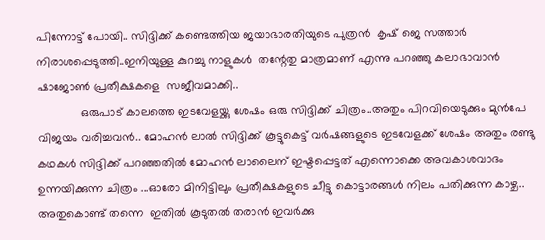പിന്നോട്ട് പോയി.. സിദ്ദിക്ക് കണ്ടെത്തിയ ജയാഭാരതിയുടെ പുത്രൻ  കൃഷ്‌ ജെ സത്താർ നിരാശപ്പെടുത്തി..ഇനിയുള്ള കുറച്ചു നാളുകൾ  തന്റേതു മാത്രമാണ് എന്നു പറഞ്ഞു കലാഭാവാൻ ഷാജോണ്‍ പ്രതീക്ഷകളെ  സജീവമാക്കി..
             ഒരുപാട് കാലത്തെ ഇടവേളയ്ക്കു ശേഷം ഒരു സിദ്ദിക്ക് ചിത്രം..അതും പിറവിയെടുക്കും മുൻപേ വിജയം വരിച്ചവൻ.. മോഹൻ ലാൽ സിദ്ദിക്ക് കൂട്ടുകെട്ട് വർഷങ്ങളുടെ ഇടവേളക്ക് ശേഷം അതും രണ്ടു കഥകൾ സിദ്ദിക്ക് പറഞ്ഞതിൽ മോഹൻ ലാലൈന് ഇഷ്ടപ്പെട്ടത് എന്നൊക്കെ അവകാശവാദം ഉന്നയിക്കുന്ന ചിത്രം ...ഓരോ മിനിട്ടിലും പ്രതീക്ഷകളുടെ ചീട്ടു കൊട്ടാരങ്ങൾ നിലം പതിക്കുന്ന കാഴ്ച.. അതുകൊണ്ട് തന്നെ  ഇതിൽ കൂടുതൽ തരാൻ ഇവർക്കു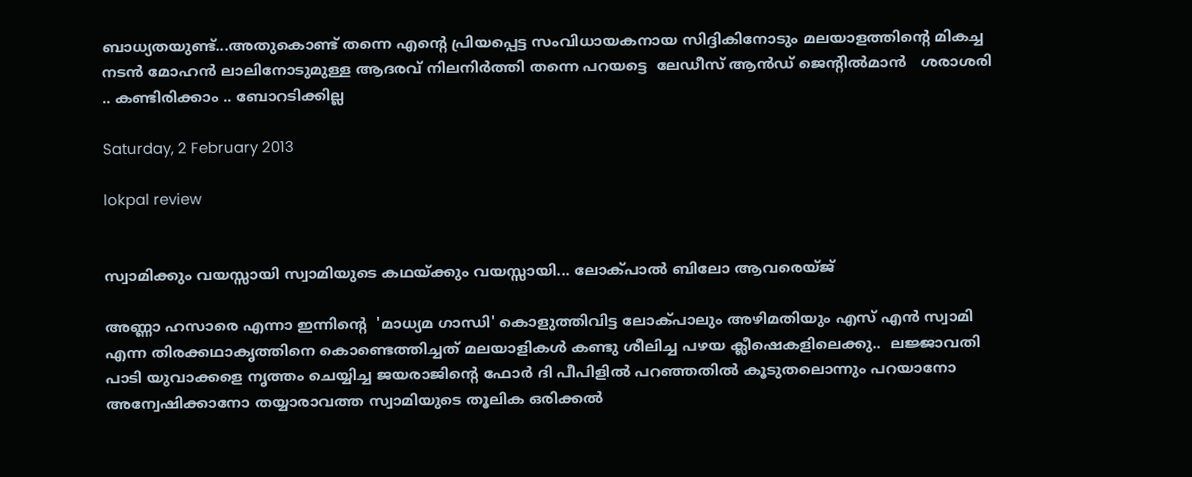ബാധ്യതയുണ്ട്...അതുകൊണ്ട് തന്നെ എന്റെ പ്രിയപ്പെട്ട സംവിധായകനായ സിദ്ദികിനോടും മലയാളത്തിന്റെ മികച്ച നടൻ മോഹൻ ലാലിനോടുമുള്ള ആദരവ് നിലനിർത്തി തന്നെ പറയട്ടെ  ലേഡീസ് ആൻഡ് ജെന്റിൽമാൻ   ശരാശരി .. കണ്ടിരിക്കാം .. ബോറടിക്കില്ല

Saturday, 2 February 2013

lokpal review


സ്വാമിക്കും വയസ്സായി സ്വാമിയുടെ കഥയ്ക്കും വയസ്സായി... ലോക്പാല്‍ ബിലോ ആവരെയ്ജ്

അണ്ണാ ഹസാരെ എന്നാ ഇന്നിന്‍റെ  'മാധ്യമ ഗാന്ധി' കൊളുത്തിവിട്ട ലോക്പാലും അഴിമതിയും എസ് എന്‍ സ്വാമി എന്ന തിരക്കഥാകൃത്തിനെ കൊണ്ടെത്തിച്ചത് മലയാളികള്‍ കണ്ടു ശീലിച്ച പഴയ ക്ലീഷെകളിലെക്കു..  ലജ്ജാവതി പാടി യുവാക്കളെ നൃത്തം ചെയ്യിച്ച ജയരാജിന്റെ ഫോര്‍ ദി പീപിളില്‍ പറഞ്ഞതില്‍ കൂടുതലൊന്നും പറയാനോ അന്വേഷിക്കാനോ തയ്യാരാവത്ത സ്വാമിയുടെ തൂലിക ഒരിക്കല്‍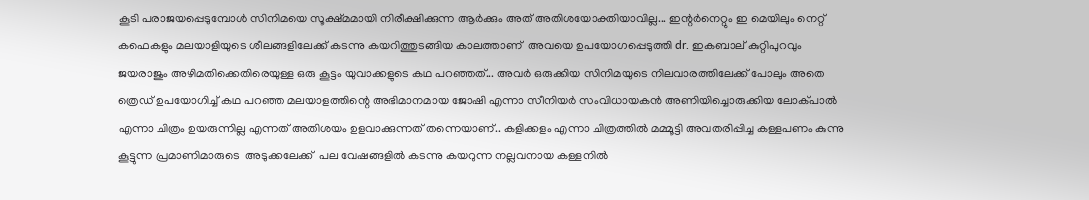കൂടി പരാജയപ്പെടുമ്പോള്‍ സിനിമയെ സൂക്ഷ്മമായി നിരീക്ഷിക്കുന്ന ആര്‍ക്കും അത് അതിശയോക്തിയാവില്ല... ഇന്റര്‍നെറ്റും ഇ മെയിലും നെറ്റ് കഫെകളും മലയാളിയുടെ ശീലങ്ങളിലേക്ക് കടന്നു കയറിത്തുടങ്ങിയ കാലത്താണ്  അവയെ ഉപയോഗപ്പെടുത്തി dr. ഇകബാല്‌ കുറ്റിപുറവും ജയരാജും അഴിമതിക്കെതിരെയുള്ള ഒരു കൂട്ടം യുവാക്കളുടെ കഥ പറഞ്ഞത്... അവര്‍ ഒരുക്കിയ സിനിമയുടെ നിലവാരത്തിലേക്ക് പോലും അതെ ത്രെഡ് ഉപയോഗിച്ച് കഥ പറഞ്ഞ മലയാളത്തിന്റെ അഭിമാനമായ ജോഷി എന്നാ സീനിയര്‍ സംവിധായകന്‍ അണിയിച്ചൊരുക്കിയ ലോക്പാല്‍ എന്നാ ചിത്രം ഉയരുന്നില്ല എന്നത് അതിശയം ഉളവാക്കുന്നത് തന്നെയാണ്.. കളിക്കളം എന്നാ ചിത്രത്തില്‍ മമ്മൂട്ടി അവതരിപ്പിച്ച കള്ളപണം കുന്നു കൂട്ടുന്ന പ്രമാണിമാരുടെ  അടുക്കലേക്ക്  പല വേഷങ്ങളില്‍ കടന്നു കയറുന്ന നല്ലവനായ കള്ളനില്‍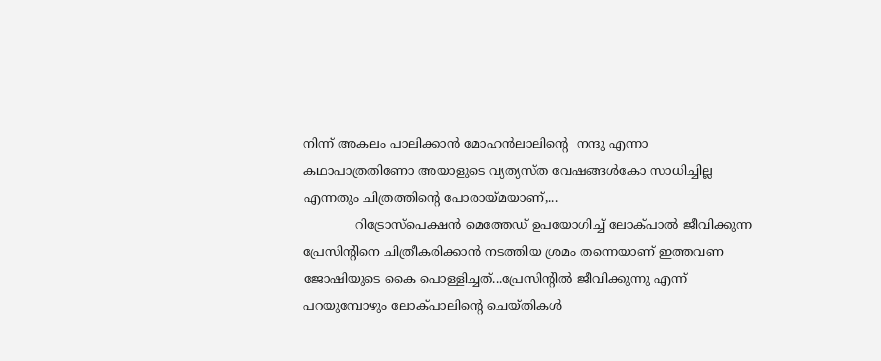നിന്ന് അകലം പാലിക്കാന്‍ മോഹന്‍ലാലിന്‍റെ  നന്ദു എന്നാ കഥാപാത്രതിണോ അയാളുടെ വ്യത്യസ്ത വേഷങ്ങള്‍കോ സാധിച്ചില്ല എന്നതും ചിത്രത്തിന്റെ പോരായ്മയാണ്,...
             റിട്രോസ്പെക്ഷന്‍ മെത്തേഡ് ഉപയോഗിച്ച് ലോക്പാല്‍ ജീവിക്കുന്ന പ്രേസിന്റിനെ ചിത്രീകരിക്കാന്‍ നടത്തിയ ശ്രമം തന്നെയാണ് ഇത്തവണ ജോഷിയുടെ കൈ പൊള്ളിച്ചത്...പ്രേസിന്റില്‍ ജീവിക്കുന്നു എന്ന് പറയുമ്പോഴും ലോക്പാലിന്റെ ചെയ്തികള്‍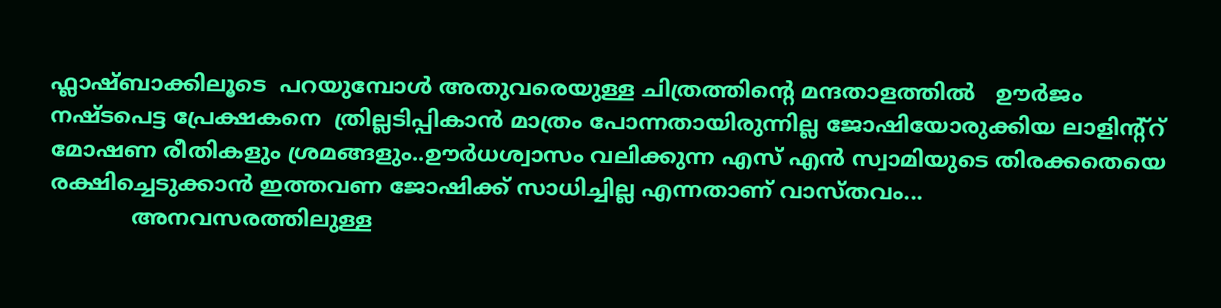ഫ്ലാഷ്ബാക്കിലൂടെ  പറയുമ്പോള്‍ അതുവരെയുള്ള ചിത്രത്തിന്റെ മന്ദതാളത്തില്‍   ഊര്‍ജം നഷ്ടപെട്ട പ്രേക്ഷകനെ  ത്രില്ലടിപ്പികാന്‍ മാത്രം പോന്നതായിരുന്നില്ല ജോഷിയോരുക്കിയ ലാളിന്റ്റ് മോഷണ രീതികളും ശ്രമങ്ങളും..ഊര്‍ധശ്വാസം വലിക്കുന്ന എസ് എന്‍ സ്വാമിയുടെ തിരക്കതെയെ രക്ഷിച്ചെടുക്കാന്‍ ഇത്തവണ ജോഷിക്ക് സാധിച്ചില്ല എന്നതാണ് വാസ്തവം...
            അനവസരത്തിലുള്ള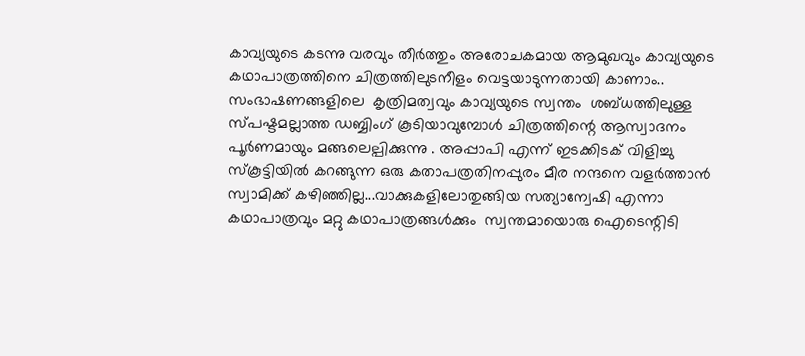കാവ്യയുടെ കടന്നു വരവും തീര്‍ത്തും അരോചകമായ ആമുഖവും കാവ്യയുടെ കഥാപാത്രത്തിനെ ചിത്രത്തിലുടനീളം വെട്ടയാടുന്നതായി കാണാം.. സംഭാഷണങ്ങളിലെ  കൃത്രിമത്വവും കാവ്യയുടെ സ്വന്തം  ശബ്ധത്തിലുള്ള സ്പഷ്ടമല്ലാത്ത ഡബ്ബിംഗ് കൂടിയാവുമ്പോള്‍ ചിത്രത്തിന്റെ ആസ്വാദനം പൂര്‍ണമായും മങ്ങലെല്പിക്കുന്നു . അപ്പാപി എന്ന് ഇടക്കിടക് വിളിച്ചു സ്കൂട്ടിയില്‍ കറങ്ങുന്ന ഒരു കതാപത്രതിനപ്പുരം മീര നന്ദനെ വളര്‍ത്താന്‍ സ്വാമിക്ക് കഴിഞ്ഞില്ല...വാക്കുകളിലോതുങ്ങിയ സത്യാന്വേഷി എന്നാ കഥാപാത്രവും മറ്റു കഥാപാത്രങ്ങള്‍ക്കും  സ്വന്തമായൊരു ഐടെന്റിടി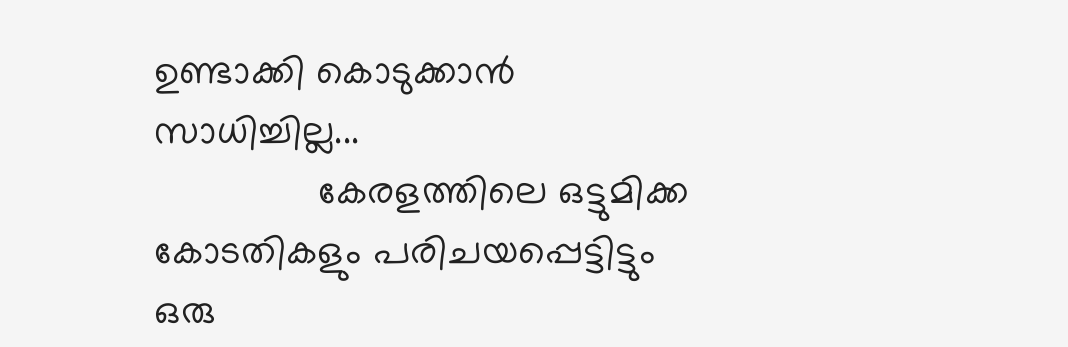ഉണ്ടാക്കി കൊടുക്കാന്‍ സാധിച്ചില്ല...
               കേരളത്തിലെ ഒട്ടുമിക്ക കോടതികളും പരിചയപ്പെട്ടിട്ടും ഒരു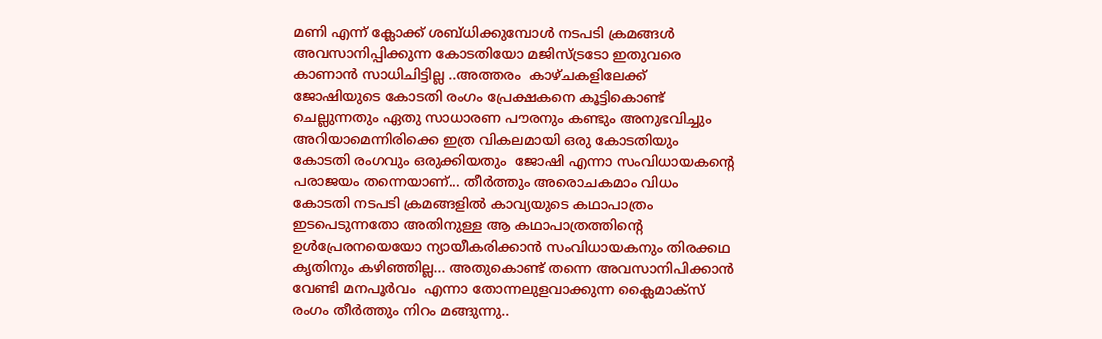മണി എന്ന് ക്ലോക്ക് ശബ്ധിക്കുമ്പോള്‍ നടപടി ക്രമങ്ങള്‍ അവസാനിപ്പിക്കുന്ന കോടതിയോ മജിസ്ട്രടോ ഇതുവരെ കാണാന്‍ സാധിചിട്ടില്ല ..അത്തരം  കാഴ്ചകളിലേക്ക് ജോഷിയുടെ കോടതി രംഗം പ്രേക്ഷകനെ കൂട്ടികൊണ്ട് ചെല്ലുന്നതും ഏതു സാധാരണ പൗരനും കണ്ടും അനുഭവിച്ചും  അറിയാമെന്നിരിക്കെ ഇത്ര വികലമായി ഒരു കോടതിയും കോടതി രംഗവും ഒരുക്കിയതും  ജോഷി എന്നാ സംവിധായകന്റെ പരാജയം തന്നെയാണ്... തീര്‍ത്തും അരൊചകമാം വിധം  കോടതി നടപടി ക്രമങ്ങളില്‍ കാവ്യയുടെ കഥാപാത്രം ഇടപെടുന്നതോ അതിനുള്ള ആ കഥാപാത്രത്തിന്റെ ഉള്‍പ്രേരനയെയോ ന്യായീകരിക്കാന്‍ സംവിധായകനും തിരക്കഥ കൃതിനും കഴിഞ്ഞില്ല... അതുകൊണ്ട് തന്നെ അവസാനിപിക്കാന്‍ വേണ്ടി മനപൂര്‍വം  എന്നാ തോന്നലുളവാക്കുന്ന ക്ലൈമാക്സ് രംഗം തീര്‍ത്തും നിറം മങ്ങുന്നു..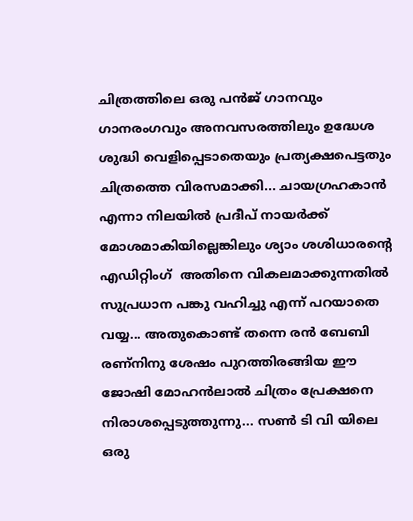ചിത്രത്തിലെ ഒരു പന്‍ജ് ഗാനവും ഗാനരംഗവും അനവസരത്തിലും ഉദ്ധേശ ശുദ്ധി വെളിപ്പെടാതെയും പ്രത്യക്ഷപെട്ടതും  ചിത്രത്തെ വിരസമാക്കി... ചായഗ്രഹകാന്‍ എന്നാ നിലയില്‍ പ്രദീപ് നായര്‍ക്ക് മോശമാകിയില്ലെങ്കിലും ശ്യാം ശശിധാരന്റെ എഡിറ്റിംഗ്  അതിനെ വികലമാക്കുന്നതില്‍ സുപ്രധാന പങ്കു വഹിച്ചു എന്ന് പറയാതെ വയ്യ... അതുകൊണ്ട് തന്നെ രന്‍ ബേബി രണ്നിനു ശേഷം പുറത്തിരങ്ങിയ ഈ ജോഷി മോഹന്‍ലാല്‍ ചിത്രം പ്രേക്ഷനെ നിരാശപ്പെടുത്തുന്നു... സണ്‍ ടി വി യിലെ ഒരു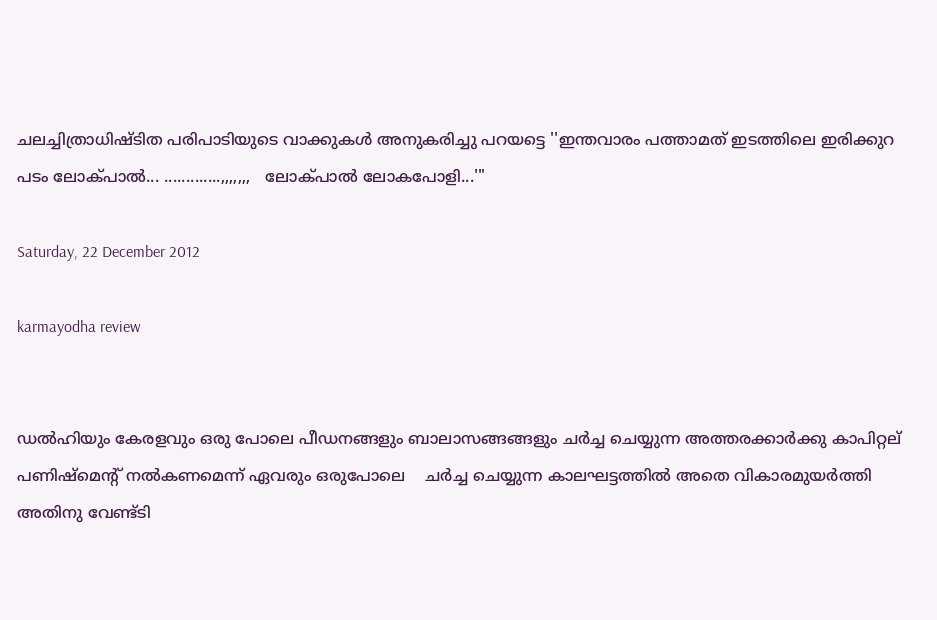ചലച്ചിത്രാധിഷ്ടിത പരിപാടിയുടെ വാക്കുകള്‍ അനുകരിച്ചു പറയട്ടെ ''ഇന്തവാരം പത്താമത് ഇടത്തിലെ ഇരിക്കുറ  പടം ലോക്പാല്‍... .............,,,,,,,   ലോക്പാല്‍ ലോകപോളി...'"

Saturday, 22 December 2012

karmayodha review


ഡല്‍ഹിയും കേരളവും ഒരു പോലെ പീഡനങ്ങളും ബാലാസങ്ങങ്ങളും ചര്‍ച്ച ചെയ്യുന്ന അത്തരക്കാര്‍ക്കു കാപിറ്റല്‌ പണിഷ്മെന്റ് നല്‍കണമെന്ന് ഏവരും ഒരുപോലെ    ചര്‍ച്ച ചെയ്യുന്ന കാലഘട്ടത്തില്‍ അതെ വികാരമുയര്‍ത്തി അതിനു വേണ്ട്ടി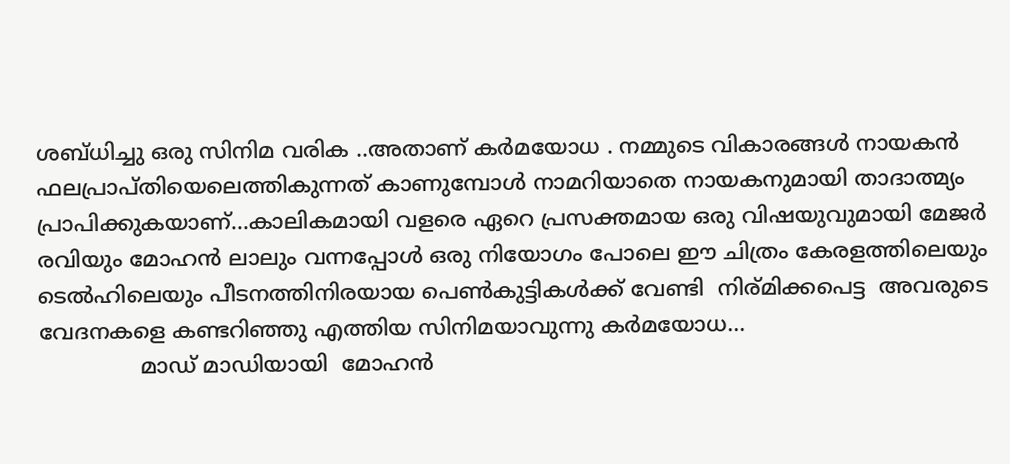ശബ്ധിച്ചു ഒരു സിനിമ വരിക ..അതാണ്‌ കര്‍മയോധ . നമ്മുടെ വികാരങ്ങള്‍ നായകന്‍ ഫലപ്രാപ്തിയെലെത്തികുന്നത് കാണുമ്പോള്‍ നാമറിയാതെ നായകനുമായി താദാത്മ്യം പ്രാപിക്കുകയാണ്...കാലികമായി വളരെ ഏറെ പ്രസക്തമായ ഒരു വിഷയുവുമായി മേജര്‍ രവിയും മോഹന്‍ ലാലും വന്നപ്പോള്‍ ഒരു നിയോഗം പോലെ ഈ ചിത്രം കേരളത്തിലെയും ടെല്‍ഹിലെയും പീടനത്തിനിരയായ പെണ്‍കുട്ടികള്‍ക്ക് വേണ്ടി  നിര്മിക്കപെട്ട  അവരുടെ വേദനകളെ കണ്ടറിഞ്ഞു എത്തിയ സിനിമയാവുന്നു കര്‍മയോധ...
               മാഡ് മാഡിയായി  മോഹന്‍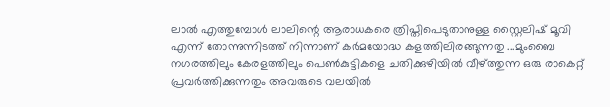ലാല്‍ എത്തുമ്പോള്‍ ലാലിന്റെ ആരാധകരെ ത്രിപ്തിപെടുതാനുള്ള സ്റ്റൈലിഷ് മൂവി എന്ന് തോന്നുന്നിടത്ത്‌ നിന്നാണ് കര്‍മയോദ്ധ കളത്തിലിരങ്ങുന്നതു ...മുംബൈ നഗരത്തിലും കേരളത്തിലും പെണ്‍കുട്ടികളെ ചതിക്കുഴിയില്‍ വീഴ്ത്തുന്ന ഒരു രാകെറ്റ് പ്രവര്‍ത്തിക്കുന്നതും അവരുടെ വലയില്‍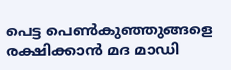പെട്ട പെണ്‍കുഞ്ഞുങ്ങളെ രക്ഷിക്കാന്‍ മദ മാഡി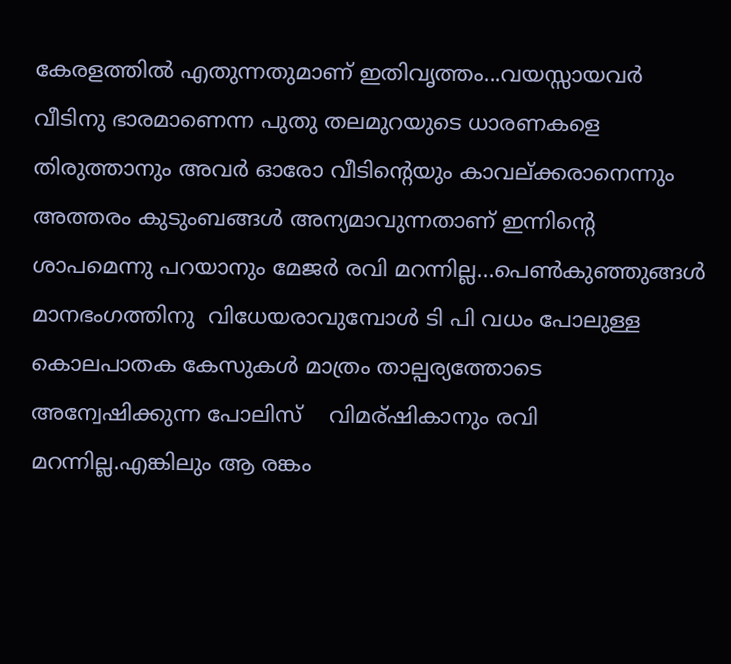കേരളത്തില്‍ എതുന്നതുമാണ് ഇതിവൃത്തം...വയസ്സായവര്‍ വീടിനു ഭാരമാണെന്ന പുതു തലമുറയുടെ ധാരണകളെ തിരുത്താനും അവര്‍ ഓരോ വീടിന്റെയും കാവല്ക്കരാനെന്നും അത്തരം കുടുംബങ്ങള്‍ അന്യമാവുന്നതാണ് ഇന്നിന്റെ ശാപമെന്നു പറയാനും മേജര്‍ രവി മറന്നില്ല...പെണ്‍കുഞ്ഞുങ്ങള്‍ മാനഭംഗത്തിനു  വിധേയരാവുമ്പോള്‍ ടി പി വധം പോലുള്ള കൊലപാതക കേസുകള്‍ മാത്രം താല്പര്യത്തോടെ അന്വേഷിക്കുന്ന പോലിസ്    വിമര്ഷികാനും രവി മറന്നില്ല.എങ്കിലും ആ രങ്കം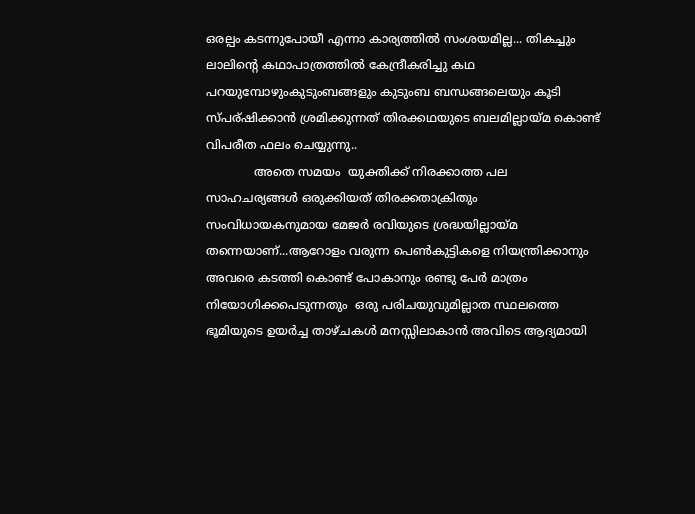ഒരല്പം കടന്നുപോയീ എന്നാ കാര്യത്തില്‍ സംശയമില്ല... തികച്ചും ലാലിന്റെ കഥാപാത്രത്തില്‍ കേന്ദ്രീകരിച്ചു കഥ പറയുമ്പോഴുംകുടുംബങ്ങളും കുടുംബ ബന്ധങ്ങലെയും കൂടി സ്പര്ഷിക്കാൻ ശ്രമിക്കുന്നത് തിരക്കഥയുടെ ബലമില്ലായ്മ കൊണ്ട് വിപരീത ഫലം ചെയ്യുന്നു..
             അതെ സമയം  യുക്തിക്ക് നിരക്കാത്ത പല സാഹചര്യങ്ങള്‍ ഒരുക്കിയത് തിരക്കതാക്രിതും സംവിധായകനുമായ മേജര്‍ രവിയുടെ ശ്രദ്ധയില്ലായ്മ തന്നെയാണ്...ആറോളം വരുന്ന പെണ്‍കുട്ടികളെ നിയന്ത്രിക്കാനും അവരെ കടത്തി കൊണ്ട് പോകാനും രണ്ടു പേര്‍ മാത്രം നിയോഗിക്കപെടുന്നതും  ഒരു പരിചയുവുമില്ലാത സ്ഥലത്തെ ഭൂമിയുടെ ഉയര്‍ച്ച താഴ്ചകള്‍ മനസ്സിലാകാന്‍ അവിടെ ആദ്യമായി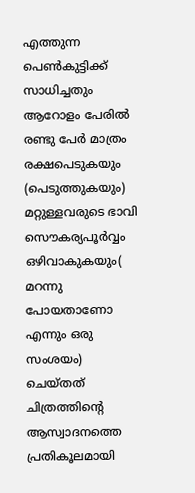എത്തുന്ന പെണ്‍കുട്ടിക്ക് സാധിച്ചതും ആറോളം പേരില്‍ രണ്ടു പേര്‍ മാത്രം രക്ഷപെടുകയും (പെടുത്തുകയും) മറ്റുള്ളവരുടെ ഭാവി സൌകര്യപൂര്‍വ്വം ഒഴിവാകുകയും( മറന്നു പോയതാണോ എന്നും ഒരു സംശയം) ചെയ്തത് ചിത്രത്തിന്റെ ആസ്വാദനത്തെ പ്രതികൂലമായി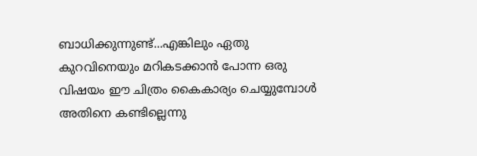ബാധിക്കുന്നുണ്ട്...എങ്കിലും ഏതു കുറവിനെയും മറികടക്കാന്‍ പോന്ന ഒരു വിഷയം ഈ ചിത്രം കൈകാര്യം ചെയ്യുമ്പോള്‍ അതിനെ കണ്ടില്ലെന്നു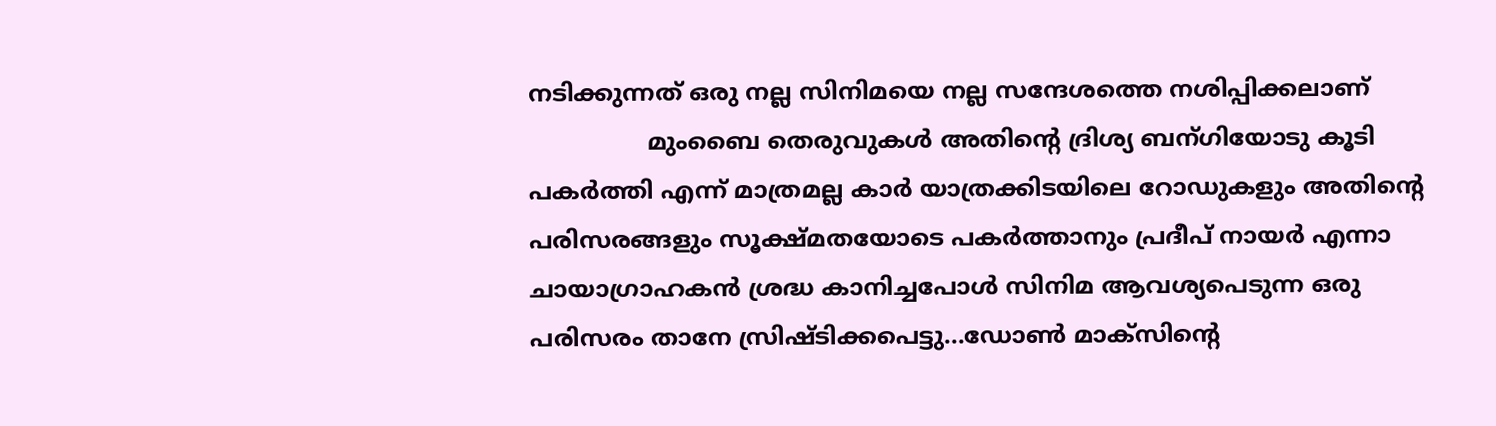നടിക്കുന്നത് ഒരു നല്ല സിനിമയെ നല്ല സന്ദേശത്തെ നശിപ്പിക്കലാണ്
                മുംബൈ തെരുവുകള്‍ അതിന്റെ ദ്രിശ്യ ബന്ഗിയോടു കൂടി പകര്‍ത്തി എന്ന് മാത്രമല്ല കാര്‍ യാത്രക്കിടയിലെ റോഡുകളും അതിന്റെ പരിസരങ്ങളും സൂക്ഷ്മതയോടെ പകര്‍ത്താനും പ്രദീപ് നായര്‍ എന്നാ ചായാഗ്രാഹകന്‍ ശ്രദ്ധ കാനിച്ചപോള്‍ സിനിമ ആവശ്യപെടുന്ന ഒരു പരിസരം താനേ സ്രിഷ്ടിക്കപെട്ടു...ഡോണ്‍ മാക്സിന്റെ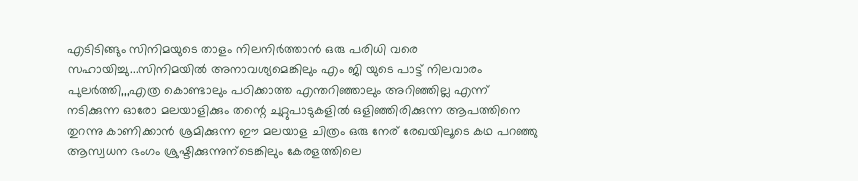എടിടിങ്ങും സിനിമയുടെ താളം നിലനിര്‍ത്താന്‍ ഒരു പരിധി വരെ സഹായിച്ചു...സിനിമയില്‍ അനാവശ്യമെങ്കിലും എം ജി യുടെ പാട്ട് നിലവാരം പുലര്‍ത്തി,,,എത്ര കൊണ്ടാലും പഠിക്കാത്ത എന്തറിഞ്ഞാലും അറിഞ്ഞില്ല എന്ന് നടിക്കുന്ന ഓരോ മലയാളിക്കും തന്റെ ചുറ്റുപാടുകളില്‍ ഒളിഞ്ഞിരിക്കുന്ന ആപത്തിനെ തുറന്നു കാണിക്കാന്‍ ശ്രമിക്കുന്ന ഈ മലയാള ചിത്രം ഒരു നേര് രേഖയിലൂടെ കഥ പറഞ്ഞു ആസ്വധന ഭംഗം ശ്രുഷ്ടിക്കുന്നുന്ടെങ്കിലും കേരളത്തിലെ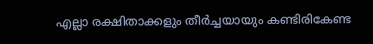എല്ലാ രക്ഷിതാക്കളും തീര്‍ച്ചയായും കണ്ടിരികേണ്ട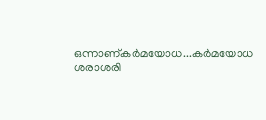ഒന്നാണ്കര്‍മയോധ...കര്‍മയോധ ശരാശരി